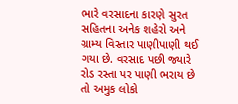ભારે વરસાદના કારણે સુરત સહિતના અનેક શહેરો અને ગ્રામ્ય વિસ્તાર પાણીપાણી થઈ ગયા છે. વરસાદ પછી જ્યારે રોડ રસ્તા પર પાણી ભરાય છે તો અમુક લોકો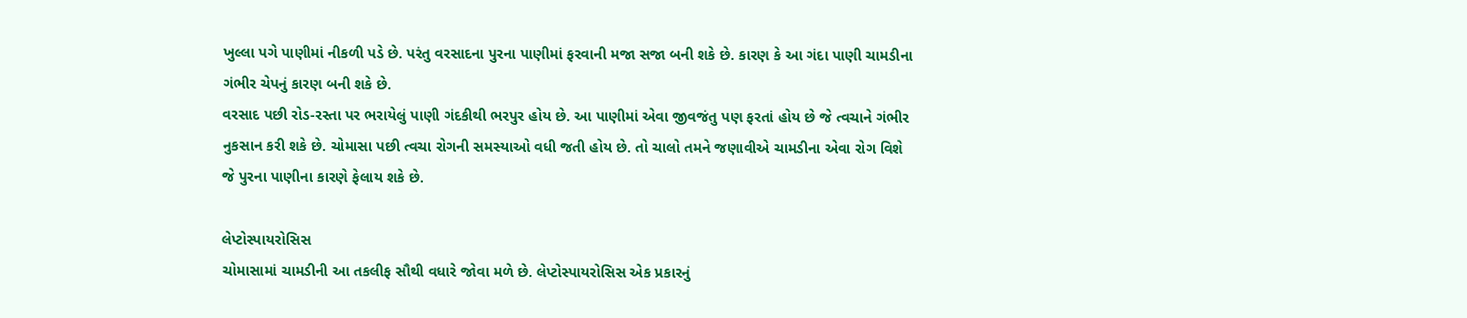ખુલ્લા પગે પાણીમાં નીકળી પડે છે. પરંતુ વરસાદના પુરના પાણીમાં ફરવાની મજા સજા બની શકે છે. કારણ કે આ ગંદા પાણી ચામડીના ગંભીર ચેપનું કારણ બની શકે છે.
વરસાદ પછી રોડ-રસ્તા પર ભરાયેલું પાણી ગંદકીથી ભરપુર હોય છે. આ પાણીમાં એવા જીવજંતુ પણ ફરતાં હોય છે જે ત્વચાને ગંભીર નુકસાન કરી શકે છે. ચોમાસા પછી ત્વચા રોગની સમસ્યાઓ વધી જતી હોય છે. તો ચાલો તમને જણાવીએ ચામડીના એવા રોગ વિશે જે પુરના પાણીના કારણે ફેલાય શકે છે.

લેપ્ટોસ્પાયરોસિસ
ચોમાસામાં ચામડીની આ તકલીફ સૌથી વધારે જોવા મળે છે. લેપ્ટોસ્પાયરોસિસ એક પ્રકારનું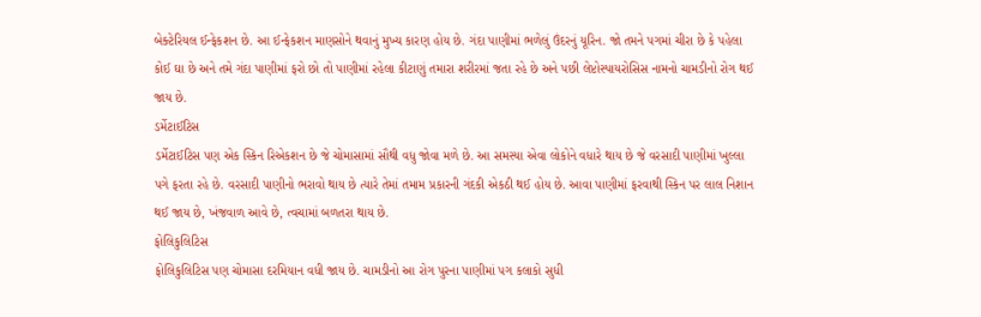બેક્ટેરિયલ ઈન્ફેકશન છે. આ ઈન્ફેકશન માણસોને થવાનું મુખ્ય કારણ હોય છે. ગંદા પાણીમાં ભળેલું ઉંદરનું યૂરિન. જો તમને પગમાં ચીરા છે કે પહેલા કોઈ ઘા છે અને તમે ગંદા પાણીમાં ફરો છો તો પાણીમાં રહેલા કીટાણું તમારા શરીરમાં જતા રહે છે અને પછી લેપ્ટોસ્પાયરોસિસ નામનો ચામડીનો રોગ થઈ જાય છે.
ડર્મેટાઈટિસ
ડર્મેટાઈટિસ પણ એક સ્કિન રિએકશન છે જે ચોમાસામાં સૌથી વધુ જોવા મળે છે. આ સમસ્યા એવા લોકોને વધારે થાય છે જે વરસાદી પાણીમાં ખુલ્લા પગે ફરતા રહે છે. વરસાદી પાણીનો ભરાવો થાય છે ત્યારે તેમાં તમામ પ્રકારની ગંદકી એકઠી થઈ હોય છે. આવા પાણીમાં ફરવાથી સ્કિન પર લાલ નિશાન થઈ જાય છે, ખંજવાળ આવે છે, ત્વચામાં બળતરા થાય છે.
ફોલિકુલિટિસ
ફોલિકુલિટિસ પણ ચોમાસા દરમિયાન વધી જાય છે. ચામડીનો આ રોગ પુરના પાણીમાં પગ કલાકો સુધી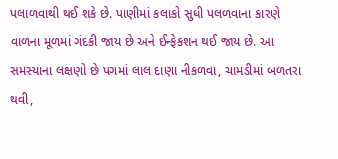પલાળવાથી થઈ શકે છે. પાણીમાં કલાકો સુધી પલળવાના કારણે વાળના મૂળમાં ગંદકી જાય છે અને ઈન્ફેકશન થઈ જાય છે. આ સમસ્યાના લક્ષણો છે પગમાં લાલ દાણા નીકળવા, ચામડીમાં બળતરા થવી,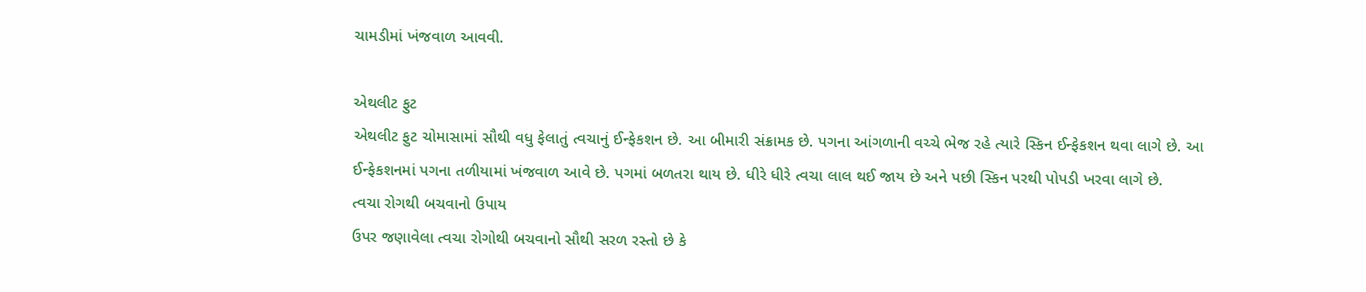ચામડીમાં ખંજવાળ આવવી.

એથલીટ ફુટ
એથલીટ ફુટ ચોમાસામાં સૌથી વધુ ફેલાતું ત્વચાનું ઈન્ફેકશન છે. આ બીમારી સંક્રામક છે. પગના આંગળાની વચ્ચે ભેજ રહે ત્યારે સ્કિન ઈન્ફેકશન થવા લાગે છે. આ ઈન્ફેકશનમાં પગના તળીયામાં ખંજવાળ આવે છે. પગમાં બળતરા થાય છે. ધીરે ધીરે ત્વચા લાલ થઈ જાય છે અને પછી સ્કિન પરથી પોપડી ખરવા લાગે છે.
ત્વચા રોગથી બચવાનો ઉપાય
ઉપર જણાવેલા ત્વચા રોગોથી બચવાનો સૌથી સરળ રસ્તો છે કે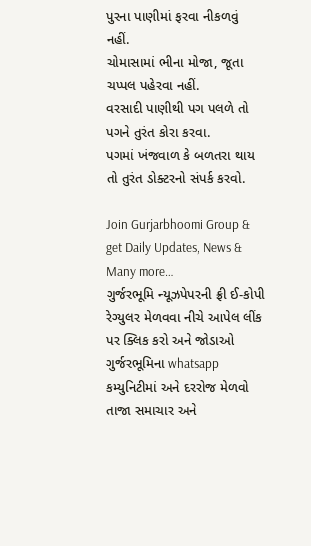પુરના પાણીમાં ફરવા નીકળવું નહીં.
ચોમાસામાં ભીના મોજા, જૂતા ચપ્પલ પહેરવા નહીં.
વરસાદી પાણીથી પગ પલળે તો પગને તુરંત કોરા કરવા.
પગમાં ખંજવાળ કે બળતરા થાય તો તુરંત ડોક્ટરનો સંપર્ક કરવો.

Join Gurjarbhoomi Group & get Daily Updates, News & Many more…
ગુર્જરભૂમિ ન્યૂઝપેપરની ફ્રી ઈ-કોપી રેગ્યુલર મેળવવા નીચે આપેલ લીંક પર ક્લિક કરો અને જોડાઓ ગુર્જરભૂમિના whatsapp કમ્યુનિટીમાં અને દરરોજ મેળવો તાજા સમાચાર અને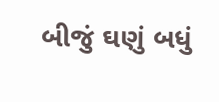બીજું ઘણું બધું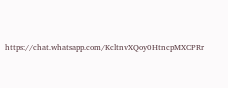https://chat.whatsapp.com/KcltnvXQoy0HtncpMXCPRr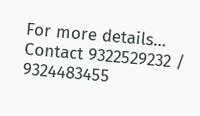For more details… Contact 9322529232 / 9324483455